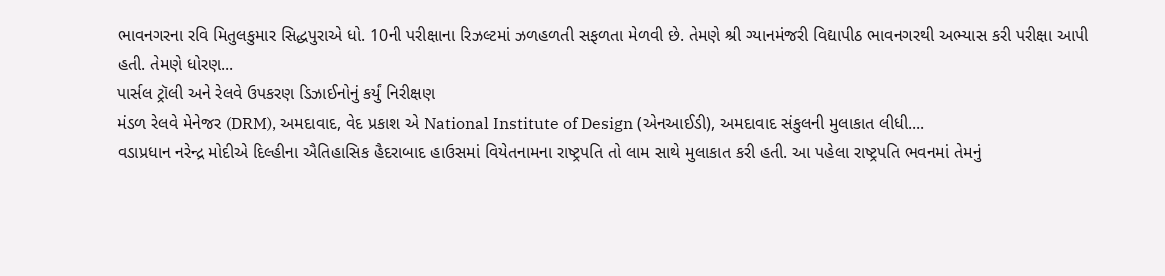ભાવનગરના રવિ મિતુલકુમાર સિદ્ધપુરાએ ધો. 10ની પરીક્ષાના રિઝલ્ટમાં ઝળહળતી સફળતા મેળવી છે. તેમણે શ્રી ગ્યાનમંજરી વિદ્યાપીઠ ભાવનગરથી અભ્યાસ કરી પરીક્ષા આપી હતી. તેમણે ધોરણ...
પાર્સલ ટ્રૉલી અને રેલવે ઉપકરણ ડિઝાઈનોનું કર્યું નિરીક્ષણ
મંડળ રેલવે મેનેજર (DRM), અમદાવાદ, વેદ પ્રકાશ એ National Institute of Design (એનઆઈડી), અમદાવાદ સંકુલની મુલાકાત લીધી....
વડાપ્રધાન નરેન્દ્ર મોદીએ દિલ્હીના ઐતિહાસિક હૈદરાબાદ હાઉસમાં વિયેતનામના રાષ્ટ્રપતિ તો લામ સાથે મુલાકાત કરી હતી. આ પહેલા રાષ્ટ્રપતિ ભવનમાં તેમનું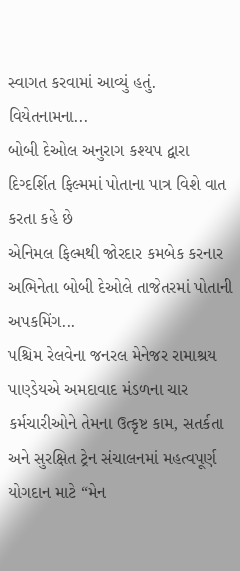સ્વાગત કરવામાં આવ્યું હતું.
વિયેતનામના...
બોબી દેઓલ અનુરાગ કશ્યપ દ્વારા દિગ્દર્શિત ફિલ્મમાં પોતાના પાત્ર વિશે વાત કરતા કહે છે
એનિમલ ફિલ્મથી જોરદાર કમબેક કરનાર અભિનેતા બોબી દેઓલે તાજેતરમાં પોતાની અપકમિંગ...
પશ્ચિમ રેલવેના જનરલ મેનેજર રામાશ્રય પાણ્ડેયએ અમદાવાદ મંડળના ચાર કર્મચારીઓને તેમના ઉત્કૃષ્ટ કામ, સતર્કતા અને સુરક્ષિત ટ્રેન સંચાલનમાં મહત્વપૂર્ણ યોગદાન માટે “મેન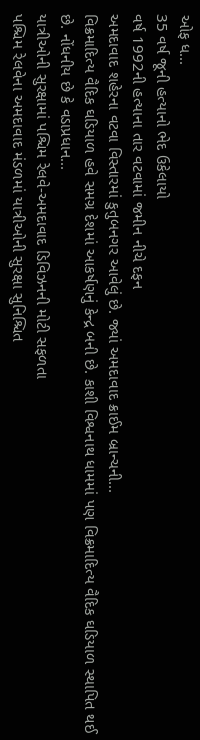ઓફ ધ...
35 વર્ષ જૂની હત્યાનો ભેદ ઉકેલાયો
વર્ષ 1992ની હત્યાના તાર વટવામાં જમીન નીચે દફન
અમદાવાદ શહેરના વટવા વિસ્તારમાં કુતુબનગર આવેલું છે. જ્યાં અમદાવાદ ક્રાઈમ બ્રાન્ચની...
વિક્રમાદિત્ય વૈદિક ઘડિયાળ હવે સમગ્ર દેશમાં આકર્ષણનું કેન્દ્ર બની છે. કાશી વિશ્વનાથ ધામમાં પણ વિક્રમાદિત્ય વૈદિક ઘડિયાળ સ્થાપિત થઈ છે. નોંધનીય છે કે વડાપ્રધાન...
યાત્રીઓની સુરક્ષામાં પશ્ચિમ રેલવે-અમદાવાદ ડિવિઝનની મોટી સફળતા
પશ્ચિમ રેલવેના અમદાવાદ મંડળમાં યાત્રીઓની સુરક્ષા સુનિશ્ચિત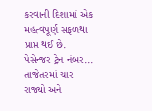કરવાની દિશામાં એક મહત્વપૂર્ણ સફળથા પ્રાપ્ત થઈ છે. પેસેન્જર ટ્રેન નંબર...
તાજેતરમાં ચાર રાજ્યો અને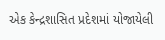એક કેન્દ્રશાસિત પ્રદેશમાં યોજાયેલી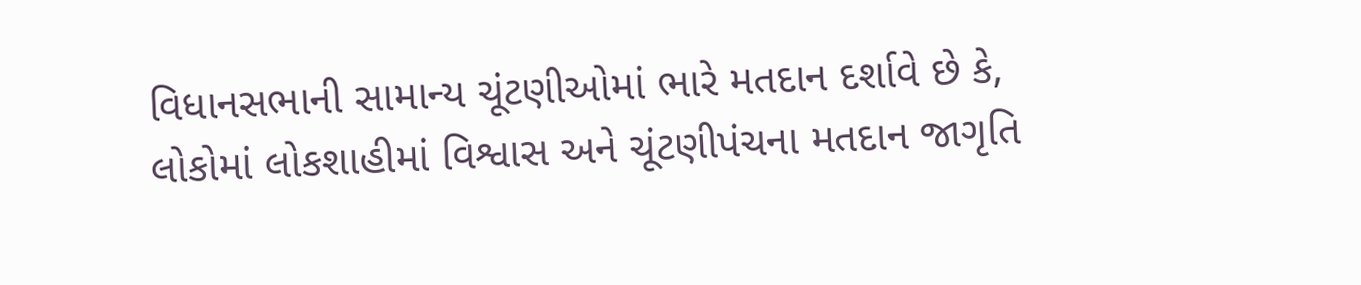વિધાનસભાની સામાન્ય ચૂંટણીઓમાં ભારે મતદાન દર્શાવે છે કે, લોકોમાં લોકશાહીમાં વિશ્વાસ અને ચૂંટણીપંચના મતદાન જાગૃતિ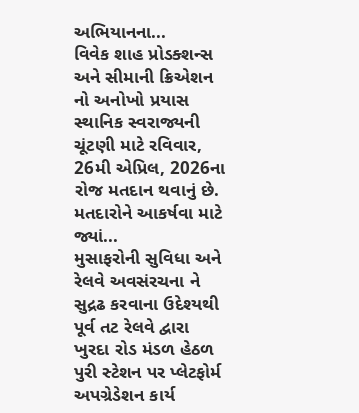અભિયાનના...
વિવેક શાહ પ્રોડક્શન્સ અને સીમાની ક્રિએશન નો અનોખો પ્રયાસ
સ્થાનિક સ્વરાજ્યની ચૂંટણી માટે રવિવાર, 26મી એપ્રિલ, 2026ના રોજ મતદાન થવાનું છે. મતદારોને આકર્ષવા માટે જ્યાં...
મુસાફરોની સુવિધા અને રેલવે અવસંરચના ને સુદ્રઢ કરવાના ઉદેશ્યથી પૂર્વ તટ રેલવે દ્વારા ખુરદા રોડ મંડળ હેઠળ પુરી સ્ટેશન પર પ્લેટફોર્મ અપગ્રેડેશન કાર્ય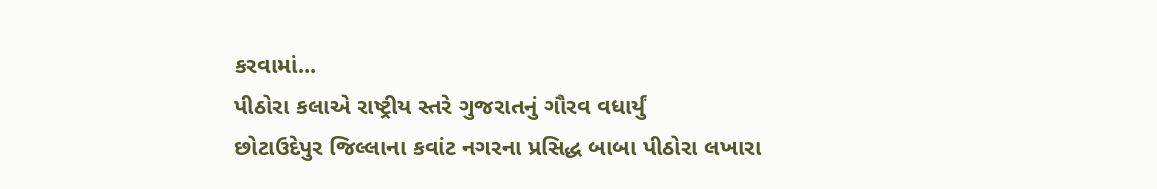કરવામાં...
પીઠોરા કલાએ રાષ્ટ્રીય સ્તરે ગુજરાતનું ગૌરવ વધાર્યું
છોટાઉદેપુર જિલ્લાના કવાંટ નગરના પ્રસિદ્ધ બાબા પીઠોરા લખારા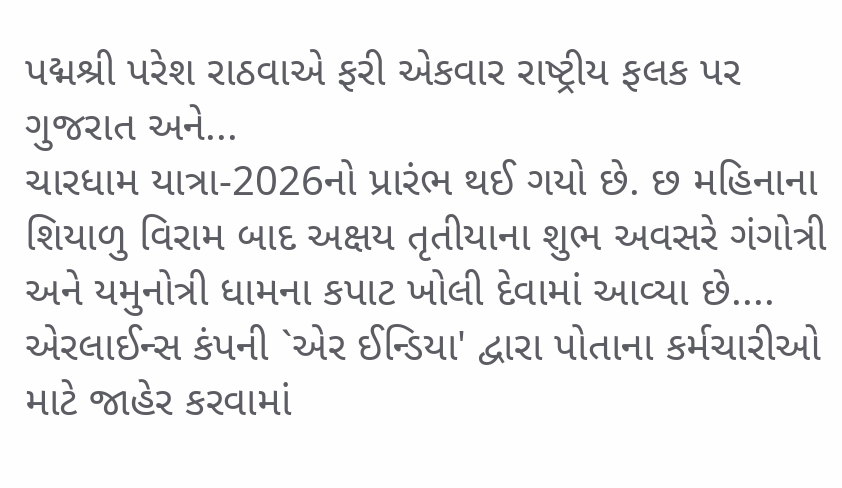પદ્મશ્રી પરેશ રાઠવાએ ફરી એકવાર રાષ્ટ્રીય ફલક પર ગુજરાત અને...
ચારધામ યાત્રા-2026નો પ્રારંભ થઈ ગયો છે. છ મહિનાના શિયાળુ વિરામ બાદ અક્ષય તૃતીયાના શુભ અવસરે ગંગોત્રી અને યમુનોત્રી ધામના કપાટ ખોલી દેવામાં આવ્યા છે....
એરલાઈન્સ કંપની `એર ઈન્ડિયા' દ્વારા પોતાના કર્મચારીઓ માટે જાહેર કરવામાં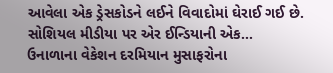આવેલા એક ડ્રેસકોડને લઈને વિવાદોમાં ઘેરાઈ ગઈ છે. સોશિયલ મીડીયા પર એર ઈન્ડિયાની એક...
ઉનાળાના વેકેશન દરમિયાન મુસાફરોના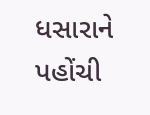ધસારાને પહોંચી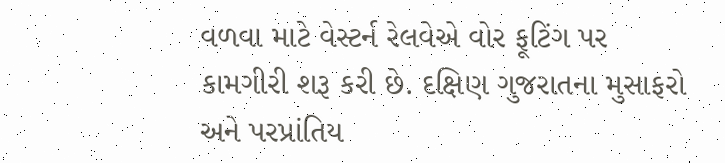વળવા માટે વેસ્ટર્ન રેલવેએ વોર ફૂટિંગ પર કામગીરી શરૂ કરી છે. દક્ષિણ ગુજરાતના મુસાફરો અને પરપ્રાંતિય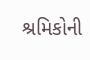શ્રમિકોની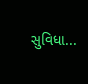સુવિધા...